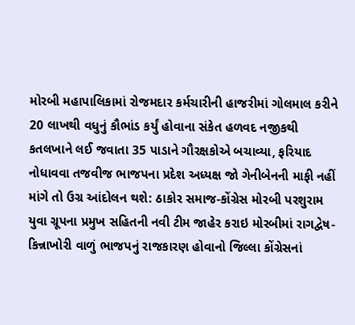મોરબી મહાપાલિકામાં રોજમદાર કર્મચારીની હાજરીમાં ગોલમાલ કરીને 20 લાખથી વધુનું કૌભાંડ કર્યું હોવાના સંકેત હળવદ નજીકથી કતલખાને લઈ જવાતા 35 પાડાને ગૌરક્ષકોએ બચાવ્યા, ફરિયાદ નોધાવવા તજવીજ ભાજપના પ્રદેશ અધ્યક્ષ જો ગેનીબેનની માફી નહીં માંગે તો ઉગ્ર આંદોલન થશે: ઠાકોર સમાજ-કોંગ્રેસ મોરબી પરશુરામ યુવા ગ્રૂપના પ્રમુખ સહિતની નવી ટીમ જાહેર કરાઇ મોરબીમાં રાગદ્વેષ-કિન્નાખોરી વાળું ભાજપનું રાજકારણ હોવાનો જિલ્લા કોંગ્રેસનાં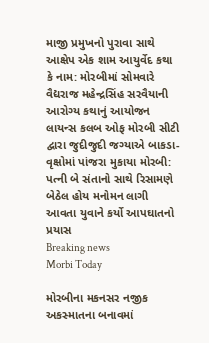માજી પ્રમુખનો પુરાવા સાથે આક્ષેપ એક શામ આયુર્વેદ કથા કે નામ: મોરબીમાં સોમવારે વૈદ્યરાજ મહેન્દ્રસિંહ સરવૈયાની આરોગ્ય કથાનું આયોજન લાયન્સ કલબ ઓફ મોરબી સીટી દ્વારા જુદીજુદી જગ્યાએ બાકડા-વૃક્ષોમાં પાંજરા મુકાયા મોરબી: પત્ની બે સંતાનો સાથે રિસામણે બેઠેલ હોય મનોમન લાગી આવતા યુવાને કર્યો આપઘાતનો પ્રયાસ
Breaking news
Morbi Today

મોરબીના મકનસર નજીક અકસ્માતના બનાવમાં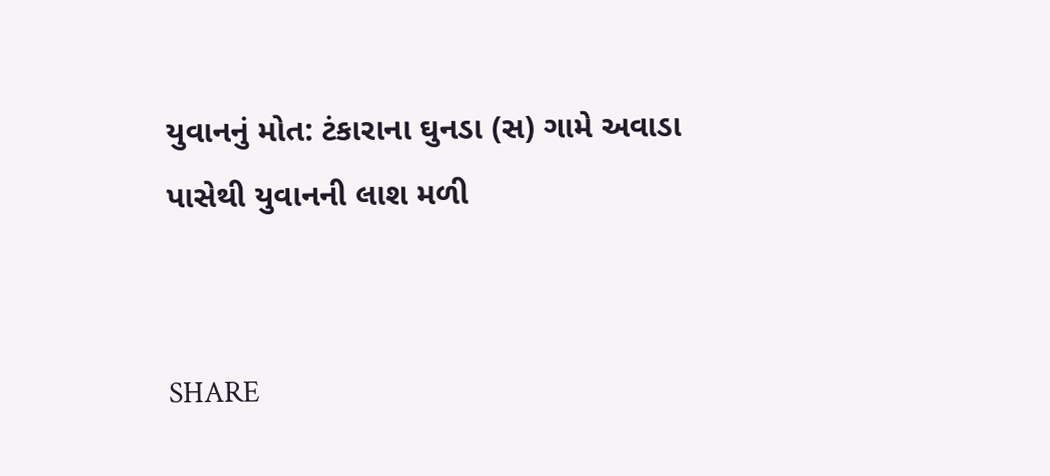યુવાનનું મોત: ટંકારાના ઘુનડા (સ) ગામે અવાડા પાસેથી યુવાનની લાશ મળી


SHARE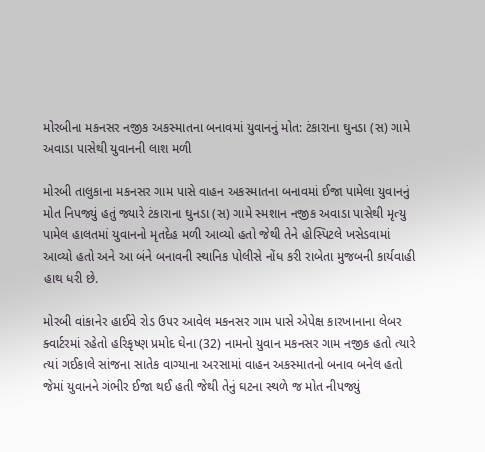મોરબીના મકનસર નજીક અકસ્માતના બનાવમાં યુવાનનું મોત: ટંકારાના ઘુનડા (સ) ગામે અવાડા પાસેથી યુવાનની લાશ મળી

મોરબી તાલુકાના મકનસર ગામ પાસે વાહન અકસ્માતના બનાવમાં ઈજા પામેલા યુવાનનું મોત નિપજ્યું હતું જ્યારે ટંકારાના ઘુનડા (સ) ગામે સ્મશાન નજીક અવાડા પાસેથી મૃત્યુ પામેલ હાલતમાં યુવાનનો મૃતદેહ મળી આવ્યો હતો જેથી તેને હોસ્પિટલે ખસેડવામાં આવ્યો હતો અને આ બંને બનાવની સ્થાનિક પોલીસે નોંધ કરી રાબેતા મુજબની કાર્યવાહી હાથ ધરી છે.

મોરબી વાંકાનેર હાઈવે રોડ ઉપર આવેલ મકનસર ગામ પાસે એપેક્ષ કારખાનાના લેબર ક્વાર્ટરમાં રહેતો હરિકૃષ્ણ પ્રમોદ ઘેના (32) નામનો યુવાન મકનસર ગામ નજીક હતો ત્યારે ત્યાં ગઈકાલે સાંજના સાતેક વાગ્યાના અરસામાં વાહન અકસ્માતનો બનાવ બનેલ હતો જેમાં યુવાનને ગંભીર ઈજા થઈ હતી જેથી તેનું ઘટના સ્થળે જ મોત નીપજ્યું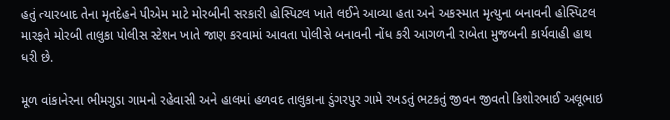હતું ત્યારબાદ તેના મૃતદેહને પીએમ માટે મોરબીની સરકારી હોસ્પિટલ ખાતે લઈને આવ્યા હતા અને અકસ્માત મૃત્યુના બનાવની હોસ્પિટલ મારફતે મોરબી તાલુકા પોલીસ સ્ટેશન ખાતે જાણ કરવામાં આવતા પોલીસે બનાવની નોંધ કરી આગળની રાબેતા મુજબની કાર્યવાહી હાથ ધરી છે.

મૂળ વાંકાનેરના ભીમગુડા ગામનો રહેવાસી અને હાલમાં હળવદ તાલુકાના ડુંગરપુર ગામે રખડતું ભટકતું જીવન જીવતો કિશોરભાઈ અલૂભાઇ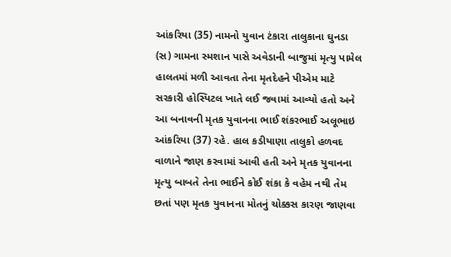આંકરિયા (35) નામનો યુવાન ટંકારા તાલુકાના ઘુનડા (સ) ગામના સ્મશાન પાસે અવેડાની બાજુમાં મૃત્યુ પામેલ હાલતમાં મળી આવતા તેના મૃતદેહને પીએમ માટે સરકારી હોસ્પિટલ ખાતે લઈ જવામાં આવ્યો હતો અને આ બનાવની મૃતક યુવાનના ભાઈ શંકરભાઈ અલૂભાઇ આંકરિયા (37) રહે. હાલ કડીયાણા તાલુકો હળવદ વાળાને જાણ કરવામાં આવી હતી અને મૃતક યુવાનના મૃત્યુ બાબતે તેના ભાઈને કોઈ શંકા કે વહેમ નથી તેમ છતાં પણ મૃતક યુવાનના મોતનું ચોક્કસ કારણ જાણવા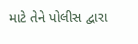માટે તેને પોલીસ દ્વારા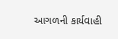આગળની કાર્યવાહી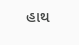હાથ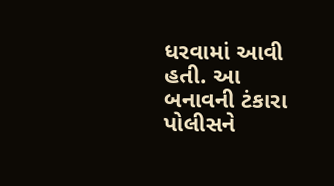ધરવામાં આવી હતી. આ બનાવની ટંકારા પોલીસને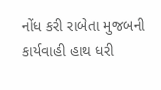નોંધ કરી રાબેતા મુજબની કાર્યવાહી હાથ ધરી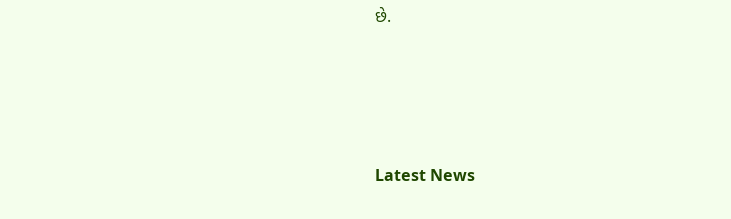છે.






Latest News